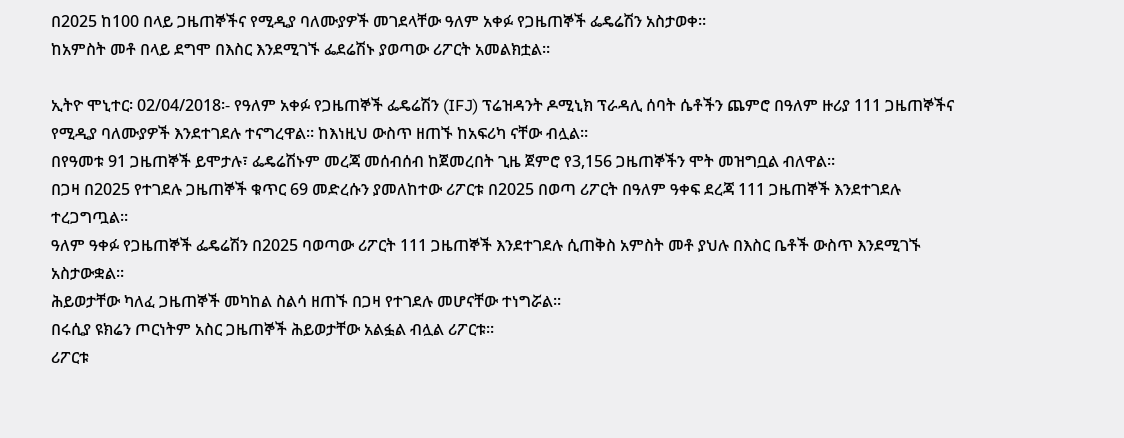በ2025 ከ100 በላይ ጋዜጠኞችና የሚዲያ ባለሙያዎች መገደላቸው ዓለም አቀፉ የጋዜጠኞች ፌዴሬሽን አስታወቀ።
ከአምስት መቶ በላይ ደግሞ በእስር እንደሚገኙ ፌደሬሽኑ ያወጣው ሪፖርት አመልክቷል።

ኢትዮ ሞኒተር፡ 02/04/2018፡- የዓለም አቀፉ የጋዜጠኞች ፌዴሬሽን (IFJ) ፕሬዝዳንት ዶሚኒክ ፕራዳሊ ሰባት ሴቶችን ጨምሮ በዓለም ዙሪያ 111 ጋዜጠኞችና የሚዲያ ባለሙያዎች እንደተገደሉ ተናግረዋል። ከእነዚህ ውስጥ ዘጠኙ ከአፍሪካ ናቸው ብሏል።
በየዓመቱ 91 ጋዜጠኞች ይሞታሉ፣ ፌዴሬሽኑም መረጃ መሰብሰብ ከጀመረበት ጊዜ ጀምሮ የ3,156 ጋዜጠኞችን ሞት መዝግቧል ብለዋል።
በጋዛ በ2025 የተገደሉ ጋዜጠኞች ቁጥር 69 መድረሱን ያመለከተው ሪፖርቱ በ2025 በወጣ ሪፖርት በዓለም ዓቀፍ ደረጃ 111 ጋዜጠኞች እንደተገደሉ ተረጋግጧል፡፡
ዓለም ዓቀፉ የጋዜጠኞች ፌዴሬሽን በ2025 ባወጣው ሪፖርት 111 ጋዜጠኞች እንደተገደሉ ሲጠቅስ አምስት መቶ ያህሉ በእስር ቤቶች ውስጥ እንደሚገኙ አስታውቋል፡፡
ሕይወታቸው ካለፈ ጋዜጠኞች መካከል ስልሳ ዘጠኙ በጋዛ የተገደሉ መሆናቸው ተነግሯል፡፡
በሩሲያ ዩክሬን ጦርነትም አስር ጋዜጠኞች ሕይወታቸው አልፏል ብሏል ሪፖርቱ፡፡
ሪፖርቱ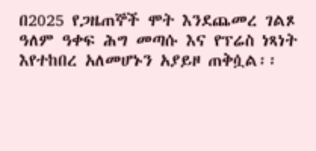በ2025 የጋዜጠኞች ሞት እንደጨመረ ገልጾ ዓለም ዓቀፍ ሕግ መጣሱ እና የፕሬስ ነጻነት እየተከበረ አለመሆኑን አያይዞ ጠቅሷል፡፡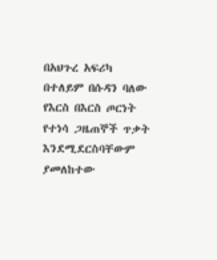በአህጉረ አፍሪካ በተለይም በሱዳን ባለው የእርስ በእርስ ጦርነት የተነሳ ጋዜጠኞች ጥቃት እንደሚደርስባቸውም ያመለከተው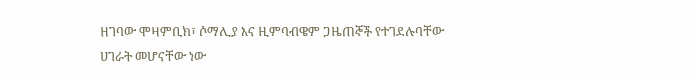ዘገባው ሞዛምቢክ፣ ሶማሊያ እና ዚምባብዌም ጋዜጠኞች የተገደሉባቸው ሀገራት መሆናቸው ነው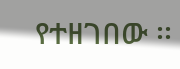የተዘገበው ፡፡